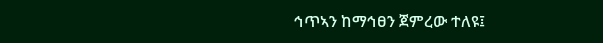ኅጥኣን ከማኅፀን ጀምረው ተለዩ፤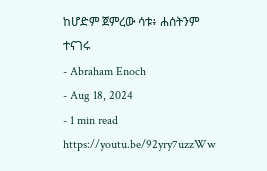ከሆድም ጀምረው ሳቱ፥ ሐሰትንም ተናገሩ
- Abraham Enoch
- Aug 18, 2024
- 1 min read
https://youtu.be/92yry7uzzWw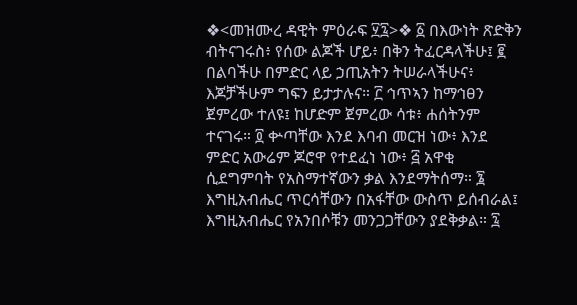❖<መዝሙረ ዳዊት ምዕራፍ ፶፯>❖ ፩ በእውነት ጽድቅን ብትናገሩስ፥ የሰው ልጆች ሆይ፥ በቅን ትፈርዳላችሁ፤ ፪ በልባችሁ በምድር ላይ ኃጢአትን ትሠራላችሁና፥ እጆቻችሁም ግፍን ይታታሉና። ፫ ኅጥኣን ከማኅፀን ጀምረው ተለዩ፤ ከሆድም ጀምረው ሳቱ፥ ሐሰትንም ተናገሩ። ፬ ቍጣቸው እንደ እባብ መርዝ ነው፥ እንደ ምድር አውሬም ጆሮዋ የተደፈነ ነው፥ ፭ አዋቂ ሲደግምባት የአስማተኛውን ቃል እንደማትሰማ። ፮ እግዚአብሔር ጥርሳቸውን በአፋቸው ውስጥ ይሰብራል፤ እግዚአብሔር የአንበሶቹን መንጋጋቸውን ያደቅቃል። ፯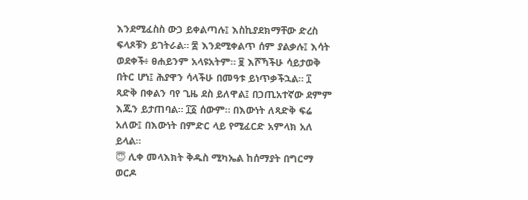እንደሚፈስስ ውኃ ይቀልጣሉ፤ እስኪያደክማቸው ድረስ ፍላጾቹን ይገትራል። ፰ እንደሚቀልጥ ሰም ያልቃሉ፤ እሳት ወደቀች፥ ፀሐይንም አላዩአትም። ፱ እሾኻችሁ ሳይታወቅ በትር ሆነ፤ ሕያዋን ሳላችሁ በመዓቱ ይነጥቃችኋል። ፲ ጻድቅ በቀልን ባየ ጊዜ ደስ ይለዋል፤ በኃጢአተኛው ደምም እጁን ይታጠባል። ፲፩ ሰውም። በእውነት ለጻድቅ ፍሬ አለው፤ በእውነት በምድር ላይ የሚፈርድ አምላክ አለ ይላል።
😇 ሊቀ መላእክት ቅዱስ ሚካኤል ከሰማያት በግርማ ወርዶ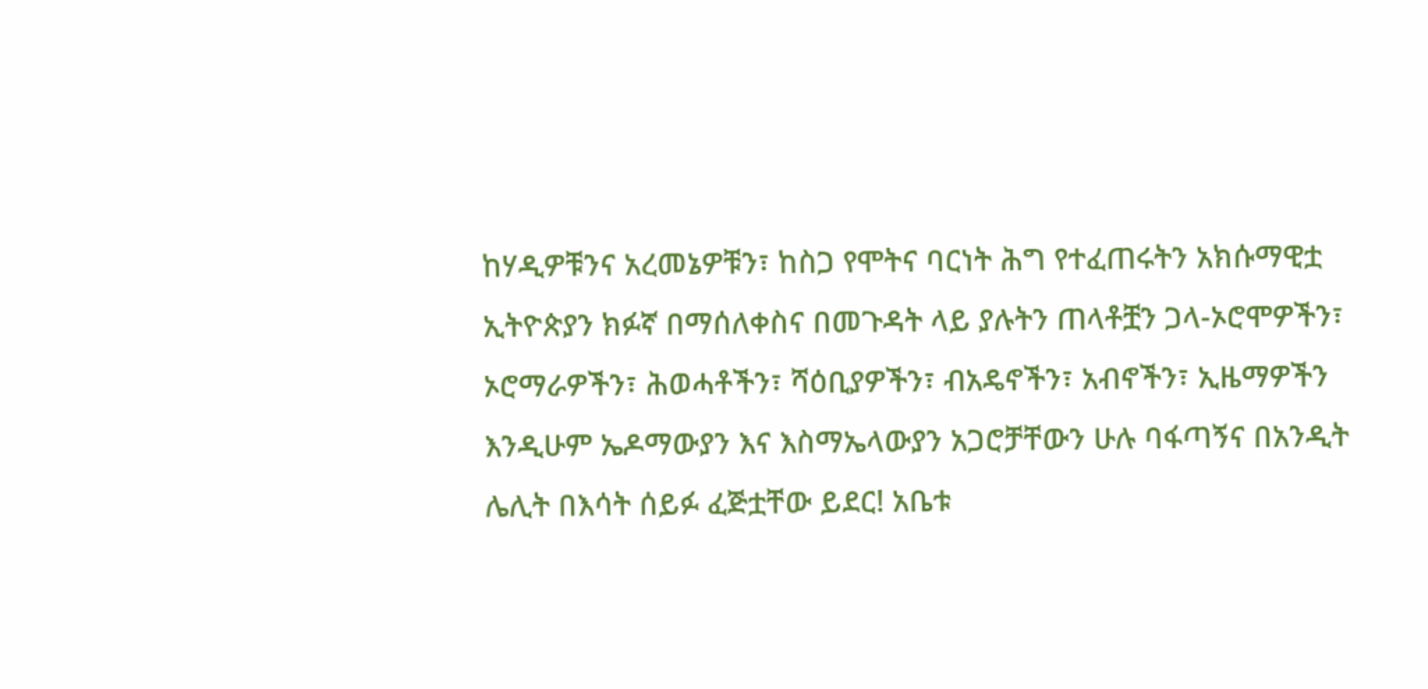ከሃዲዎቹንና አረመኔዎቹን፣ ከስጋ የሞትና ባርነት ሕግ የተፈጠሩትን አክሱማዊቷ ኢትዮጵያን ክፉኛ በማሰለቀስና በመጉዳት ላይ ያሉትን ጠላቶቿን ጋላ-ኦሮሞዎችን፣ ኦሮማራዎችን፣ ሕወሓቶችን፣ ሻዕቢያዎችን፣ ብአዴኖችን፣ አብኖችን፣ ኢዜማዎችን እንዲሁም ኤዶማውያን እና እስማኤላውያን አጋሮቻቸውን ሁሉ ባፋጣኝና በአንዲት ሌሊት በእሳት ሰይፉ ፈጅቷቸው ይደር! አቤቱ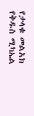የታላቁ መልአክ የቅዱስ ሚካኤል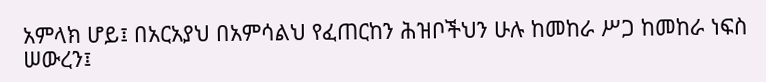አምላክ ሆይ፤ በአርአያህ በአምሳልህ የፈጠርከን ሕዝቦችህን ሁሉ ከመከራ ሥጋ ከመከራ ነፍስ ሠውረን፤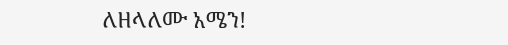ለዘላለሙ አሜን!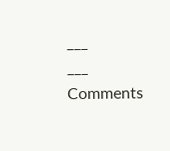___
___
Comments